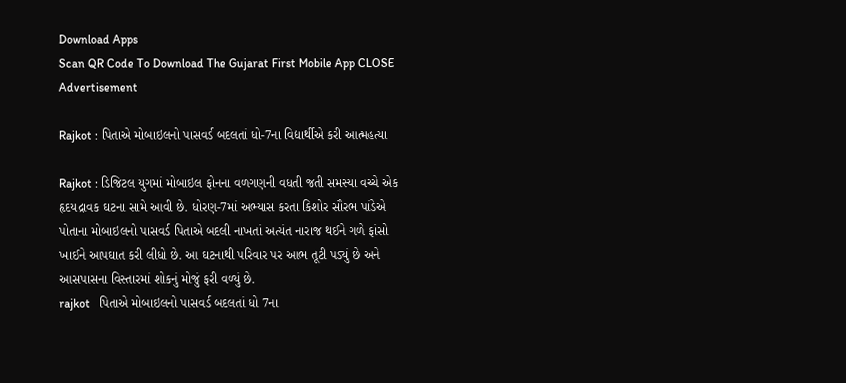Download Apps
Scan QR Code To Download The Gujarat First Mobile App CLOSE
Advertisement

Rajkot : પિતાએ મોબાઇલનો પાસવર્ડ બદલતાં ધો-7ના વિદ્યાર્થીએ કરી આત્મહત્યા

Rajkot : ડિજિટલ યુગમાં મોબાઇલ ફોનના વળગણની વધતી જતી સમસ્યા વચ્ચે એક હૃદયદ્રાવક ઘટના સામે આવી છે. ધોરણ-7માં અભ્યાસ કરતા કિશોર સૌરભ પાંડેએ પોતાના મોબાઇલનો પાસવર્ડ પિતાએ બદલી નાખતાં અત્યંત નારાજ થઈને ગળે ફાંસો ખાઈને આપઘાત કરી લીધો છે. આ ઘટનાથી પરિવાર પર આભ તૂટી પડ્યું છે અને આસપાસના વિસ્તારમાં શોકનું મોજું ફરી વળ્યું છે.
rajkot   પિતાએ મોબાઇલનો પાસવર્ડ બદલતાં ધો 7ના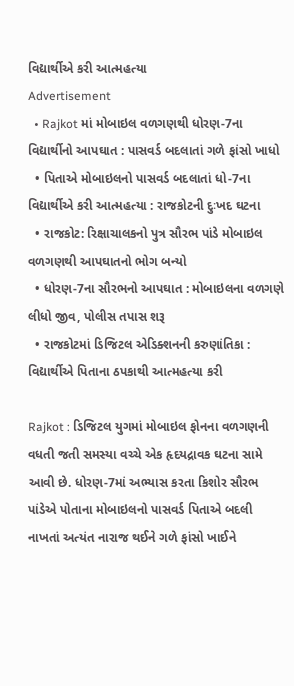વિદ્યાર્થીએ કરી આત્મહત્યા
Advertisement
  • Rajkot માં મોબાઇલ વળગણથી ધોરણ-7ના વિદ્યાર્થીનો આપઘાત : પાસવર્ડ બદલાતાં ગળે ફાંસો ખાધો
  • પિતાએ મોબાઇલનો પાસવર્ડ બદલાતાં ધો-7ના વિદ્યાર્થીએ કરી આત્મહત્યા : રાજકોટની દુઃખદ ઘટના
  • રાજકોટ: રિક્ષાચાલકનો પુત્ર સૌરભ પાંડે મોબાઇલ વળગણથી આપઘાતનો ભોગ બન્યો
  • ધોરણ-7ના સૌરભનો આપઘાત : મોબાઇલના વળગણે લીધો જીવ, પોલીસ તપાસ શરૂ
  • રાજકોટમાં ડિજિટલ એડિક્શનની કરુણાંતિકા : વિદ્યાર્થીએ પિતાના ઠપકાથી આત્મહત્યા કરી

Rajkot : ડિજિટલ યુગમાં મોબાઇલ ફોનના વળગણની વધતી જતી સમસ્યા વચ્ચે એક હૃદયદ્રાવક ઘટના સામે આવી છે. ધોરણ-7માં અભ્યાસ કરતા કિશોર સૌરભ પાંડેએ પોતાના મોબાઇલનો પાસવર્ડ પિતાએ બદલી નાખતાં અત્યંત નારાજ થઈને ગળે ફાંસો ખાઈને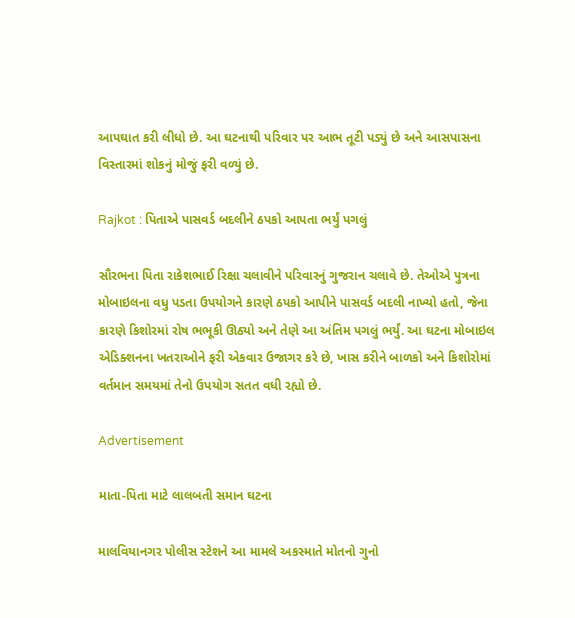આપઘાત કરી લીધો છે. આ ઘટનાથી પરિવાર પર આભ તૂટી પડ્યું છે અને આસપાસના વિસ્તારમાં શોકનું મોજું ફરી વળ્યું છે.

Rajkot : પિતાએ પાસવર્ડ બદલીને ઠપકો આપતા ભર્યું પગલું

સૌરભના પિતા રાકેશભાઈ રિક્ષા ચલાવીને પરિવારનું ગુજરાન ચલાવે છે. તેઓએ પુત્રના મોબાઇલના વધુ પડતા ઉપયોગને કારણે ઠપકો આપીને પાસવર્ડ બદલી નાખ્યો હતો, જેના કારણે કિશોરમાં રોષ ભભૂકી ઊઠ્યો અને તેણે આ અંતિમ પગલું ભર્યું. આ ઘટના મોબાઇલ એડિક્શનના ખતરાઓને ફરી એકવાર ઉજાગર કરે છે, ખાસ કરીને બાળકો અને કિશોરોમાં વર્તમાન સમયમાં તેનો ઉપયોગ સતત વધી રહ્યો છે.

Advertisement

માતા-પિતા માટે લાલબતી સમાન ઘટના

માલવિયાનગર પોલીસ સ્ટેશને આ મામલે અકસ્માતે મોતનો ગુનો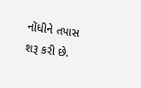નોંધીને તપાસ શરૂ કરી છે.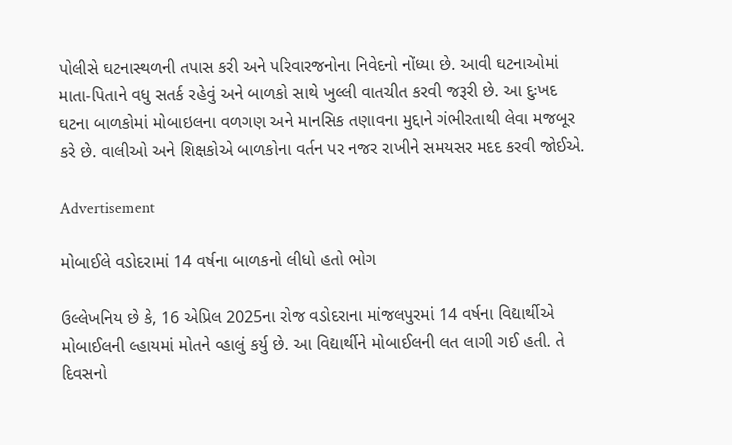પોલીસે ઘટનાસ્થળની તપાસ કરી અને પરિવારજનોના નિવેદનો નોંધ્યા છે. આવી ઘટનાઓમાં માતા-પિતાને વધુ સતર્ક રહેવું અને બાળકો સાથે ખુલ્લી વાતચીત કરવી જરૂરી છે. આ દુઃખદ ઘટના બાળકોમાં મોબાઇલના વળગણ અને માનસિક તણાવના મુદ્દાને ગંભીરતાથી લેવા મજબૂર કરે છે. વાલીઓ અને શિક્ષકોએ બાળકોના વર્તન પર નજર રાખીને સમયસર મદદ કરવી જોઈએ.

Advertisement

મોબાઈલે વડોદરામાં 14 વર્ષના બાળકનો લીધો હતો ભોગ

ઉલ્લેખનિય છે કે, 16 એપ્રિલ 2025ના રોજ વડોદરાના માંજલપુરમાં 14 વર્ષના વિદ્યાર્થીએ મોબાઈલની લ્હાયમાં મોતને વ્હાલું કર્યુ છે. આ વિદ્યાર્થીને મોબાઈલની લત લાગી ગઈ હતી. તે દિવસનો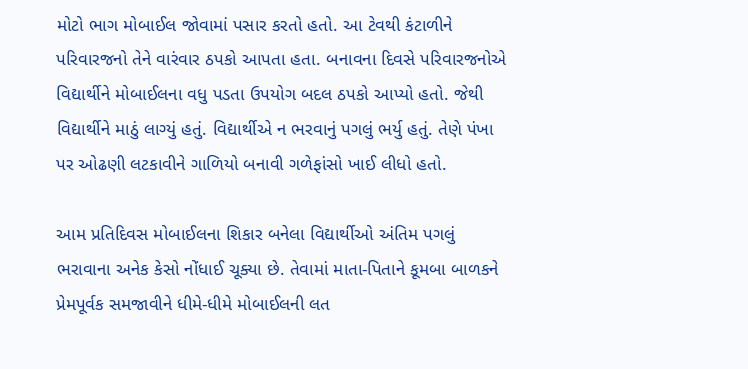મોટો ભાગ મોબાઈલ જોવામાં પસાર કરતો હતો. આ ટેવથી કંટાળીને પરિવારજનો તેને વારંવાર ઠપકો આપતા હતા. બનાવના દિવસે પરિવારજનોએ વિદ્યાર્થીને મોબાઈલના વધુ પડતા ઉપયોગ બદલ ઠપકો આપ્યો હતો. જેથી વિદ્યાર્થીને માઠું લાગ્યું હતું. વિદ્યાર્થીએ ન ભરવાનું પગલું ભર્યુ હતું. તેણે પંખા પર ઓઢણી લટકાવીને ગાળિયો બનાવી ગળેફાંસો ખાઈ લીધો હતો.

આમ પ્રતિદિવસ મોબાઈલના શિકાર બનેલા વિદ્યાર્થીઓ અંતિમ પગલું ભરાવાના અનેક કેસો નોંધાઈ ચૂક્યા છે. તેવામાં માતા-પિતાને કૂમબા બાળકને પ્રેમપૂર્વક સમજાવીને ધીમે-ધીમે મોબાઈલની લત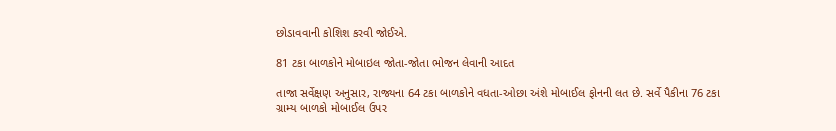છોડાવવાની કોશિશ કરવી જોઈએ.

81 ટકા બાળકોને મોબાઇલ જોતા-જોતા ભોજન લેવાની આદત

તાજા સર્વેક્ષણ અનુસાર, રાજ્યના 64 ટકા બાળકોને વધતા-ઓછા અંશે મોબાઈલ ફોનની લત છે. સર્વે પૈકીના 76 ટકા ગ્રામ્ય બાળકો મોબાઈલ ઉપર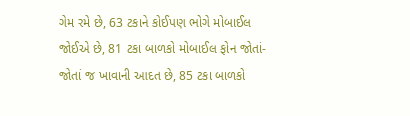ગેમ રમે છે, 63 ટકાને કોઈપણ ભોગે મોબાઈલ જોઈએ છે, 81 ટકા બાળકો મોબાઈલ ફોન જોતાં-જોતાં જ ખાવાની આદત છે, 85 ટકા બાળકો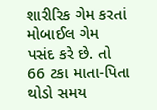શારીરિક ગેમ કરતાં મોબાઈલ ગેમ પસંદ કરે છે. તો 66 ટકા માતા-પિતા થોડો સમય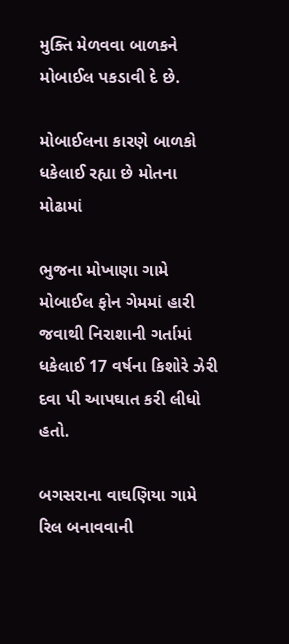મુક્તિ મેળવવા બાળકને મોબાઈલ પકડાવી દે છે.

મોબાઈલના કારણે બાળકો ધકેલાઈ રહ્યા છે મોતના મોઢામાં

ભુજના મોખાણા ગામે મોબાઈલ ફોન ગેમમાં હારી જવાથી નિરાશાની ગર્તામાં ધકેલાઈ 17 વર્ષના કિશોરે ઝેરી દવા પી આપઘાત કરી લીધો હતો.

બગસરાના વાઘણિયા ગામે રિલ બનાવવાની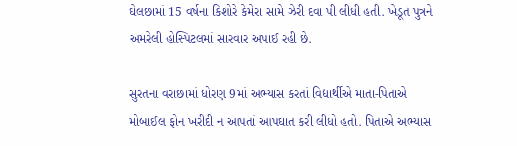ઘેલછામાં 15 વર્ષના કિશોરે કેમેરા સામે ઝેરી દવા પી લીધી હતી. ખેડૂત પુત્રને અમરેલી હોસ્પિટલમાં સારવાર અપાઈ રહી છે.

સુરતના વરાછામાં ધોરણ 9માં અભ્યાસ કરતાં વિદ્યાર્થીએ માતા-પિતાએ મોબાઈલ ફોન ખરીદી ન આપતાં આપઘાત કરી લીધો હતો. પિતાએ અભ્યાસ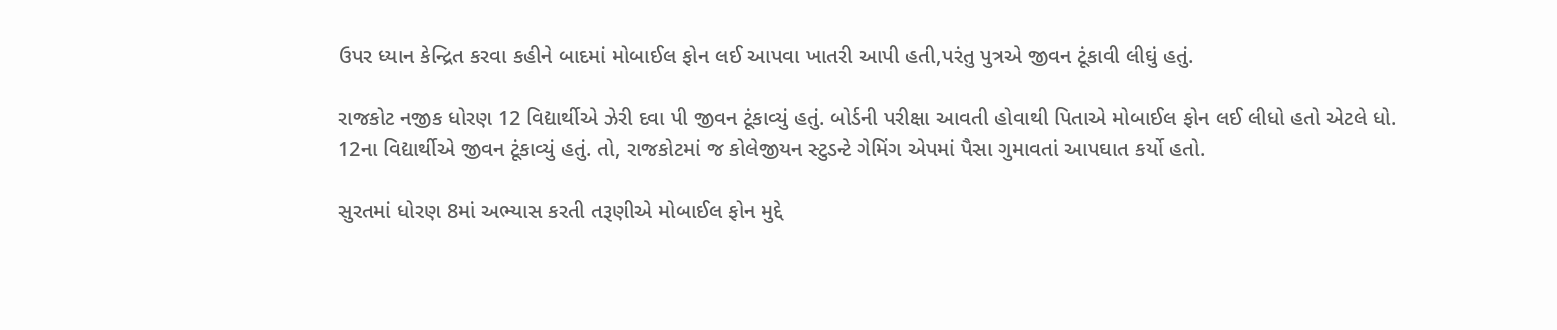ઉપર ધ્યાન કેન્દ્રિત કરવા કહીને બાદમાં મોબાઈલ ફોન લઈ આપવા ખાતરી આપી હતી,પરંતુ પુત્રએ જીવન ટૂંકાવી લીઘું હતું.

રાજકોટ નજીક ધોરણ 12 વિદ્યાર્થીએ ઝેરી દવા પી જીવન ટૂંકાવ્યું હતું. બોર્ડની પરીક્ષા આવતી હોવાથી પિતાએ મોબાઈલ ફોન લઈ લીધો હતો એટલે ધો. 12ના વિદ્યાર્થીએ જીવન ટૂંકાવ્યું હતું. તો, રાજકોટમાં જ કોલેજીયન સ્ટુડન્ટે ગેમિંગ એપમાં પૈસા ગુમાવતાં આપઘાત કર્યો હતો.

સુરતમાં ધોરણ 8માં અભ્યાસ કરતી તરૂણીએ મોબાઈલ ફોન મુદ્દે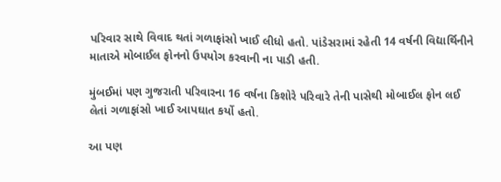પરિવાર સાથે વિવાદ થતાં ગળાફાંસો ખાઈ લીધો હતો. પાંડેસરામાં રહેતી 14 વર્ષની વિદ્યાર્થિનીને માતાએ મોબાઈલ ફોનનો ઉપયોગ કરવાની ના પાડી હતી.

મુંબઈમાં પણ ગુજરાતી પરિવારના 16 વર્ષના કિશોરે પરિવારે તેની પાસેથી મોબાઈલ ફોન લઈ લેતાં ગળાફાંસો ખાઈ આપઘાત કર્યો હતો.

આ પણ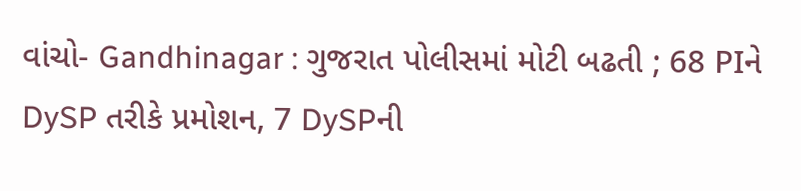વાંચો- Gandhinagar : ગુજરાત પોલીસમાં મોટી બઢતી ; 68 PIને DySP તરીકે પ્રમોશન, 7 DySPની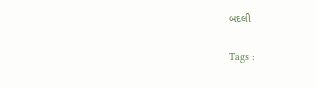બદલી

Tags :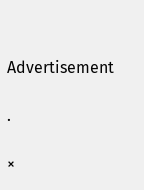Advertisement

.

×